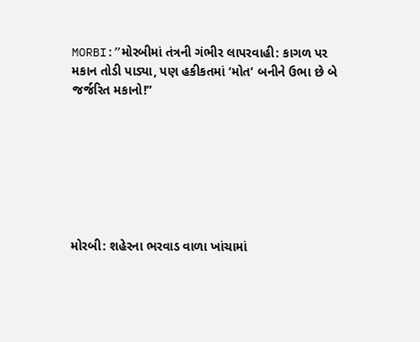MORBI:”મોરબીમાં તંત્રની ગંભીર લાપરવાહી: કાગળ પર મકાન તોડી પાડ્યા, પણ હકીકતમાં ‘મોત’ બનીને ઉભા છે બે જર્જરિત મકાનો!”







મોરબી: શહેરના ભરવાડ વાળા ખાંચામાં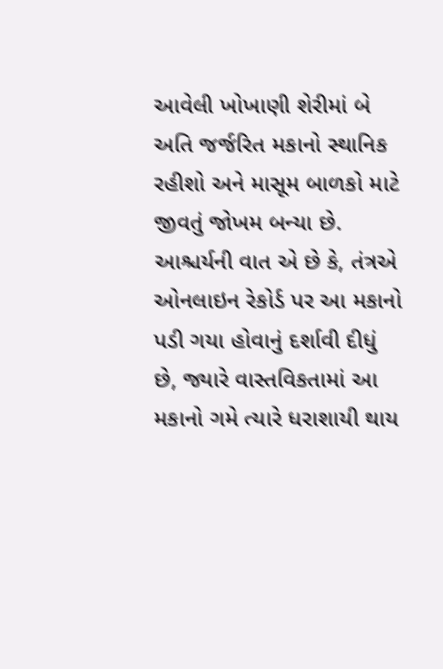આવેલી ખોખાણી શેરીમાં બે અતિ જર્જરિત મકાનો સ્થાનિક રહીશો અને માસૂમ બાળકો માટે જીવતું જોખમ બન્યા છે. આશ્ચર્યની વાત એ છે કે, તંત્રએ ઓનલાઇન રેકોર્ડ પર આ મકાનો પડી ગયા હોવાનું દર્શાવી દીધું છે, જ્યારે વાસ્તવિકતામાં આ મકાનો ગમે ત્યારે ધરાશાયી થાય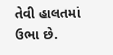તેવી હાલતમાં ઉભા છે.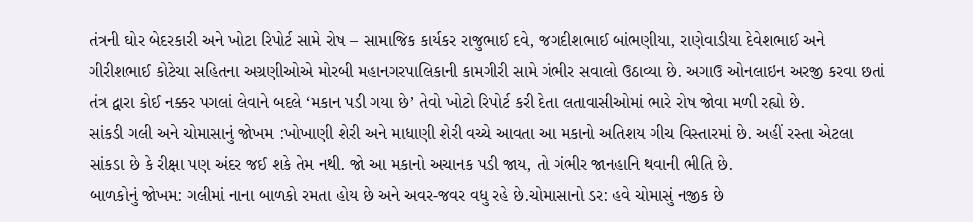તંત્રની ઘોર બેદરકારી અને ખોટા રિપોર્ટ સામે રોષ – સામાજિક કાર્યકર રાજુભાઈ દવે, જગદીશભાઈ બાંભણીયા, રાણેવાડીયા દેવેશભાઈ અને ગીરીશભાઈ કોટેચા સહિતના અગ્રણીઓએ મોરબી મહાનગરપાલિકાની કામગીરી સામે ગંભીર સવાલો ઉઠાવ્યા છે. અગાઉ ઓનલાઇન અરજી કરવા છતાં તંત્ર દ્વારા કોઈ નક્કર પગલાં લેવાને બદલે ‘મકાન પડી ગયા છે’ તેવો ખોટો રિપોર્ટ કરી દેતા લતાવાસીઓમાં ભારે રોષ જોવા મળી રહ્યો છે.
સાંકડી ગલી અને ચોમાસાનું જોખમ :ખોખાણી શેરી અને માધાણી શેરી વચ્ચે આવતા આ મકાનો અતિશય ગીચ વિસ્તારમાં છે. અહીં રસ્તા એટલા સાંકડા છે કે રીક્ષા પણ અંદર જઈ શકે તેમ નથી. જો આ મકાનો અચાનક પડી જાય, તો ગંભીર જાનહાનિ થવાની ભીતિ છે.
બાળકોનું જોખમ: ગલીમાં નાના બાળકો રમતા હોય છે અને અવર-જવર વધુ રહે છે.ચોમાસાનો ડર: હવે ચોમાસું નજીક છે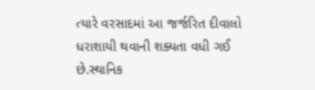ત્યારે વરસાદમાં આ જર્જરિત દીવાલો ધરાશાયી થવાની શક્યતા વધી ગઈ છે.સ્થાનિક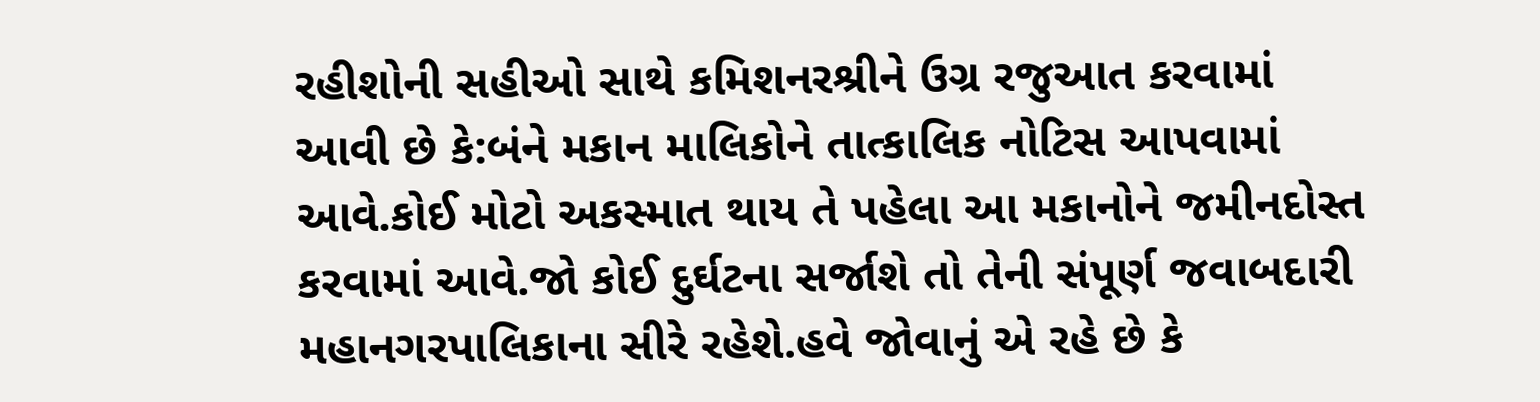રહીશોની સહીઓ સાથે કમિશનરશ્રીને ઉગ્ર રજુઆત કરવામાં આવી છે કે:બંને મકાન માલિકોને તાત્કાલિક નોટિસ આપવામાં આવે.કોઈ મોટો અકસ્માત થાય તે પહેલા આ મકાનોને જમીનદોસ્ત કરવામાં આવે.જો કોઈ દુર્ઘટના સર્જાશે તો તેની સંપૂર્ણ જવાબદારી મહાનગરપાલિકાના સીરે રહેશે.હવે જોવાનું એ રહે છે કે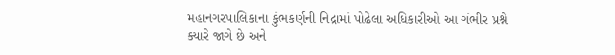મહાનગરપાલિકાના કુંભકર્ણની નિદ્રામાં પોઢેલા અધિકારીઓ આ ગંભીર પ્રશ્ને ક્યારે જાગે છે અને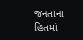જનતાના હિતમાં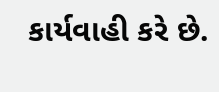કાર્યવાહી કરે છે.